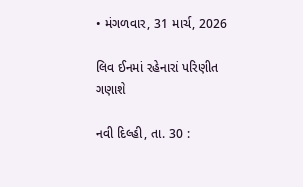• મંગળવાર, 31 માર્ચ, 2026

લિવ ઈનમાં રહેનારાં પરિણીત ગણાશે

નવી દિલ્હી, તા. 30 :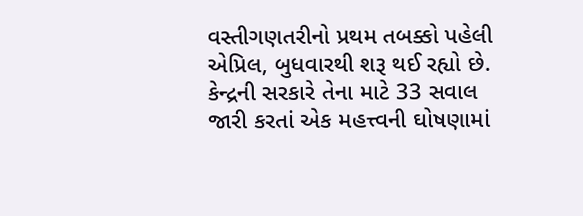વસ્તીગણતરીનો પ્રથમ તબક્કો પહેલી એપ્રિલ, બુધવારથી શરૂ થઈ રહ્યો છે. કેન્દ્રની સરકારે તેના માટે 33 સવાલ જારી કરતાં એક મહત્ત્વની ઘોષણામાં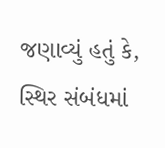જણાવ્યું હતું કે, સ્થિર સંબંધમાં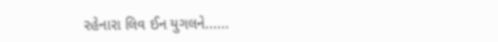રહેનારા લિવ ઈન યુગલને......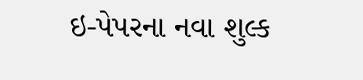ઇ-પેપરના નવા શુલ્ક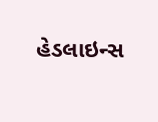હેડલાઇન્સ